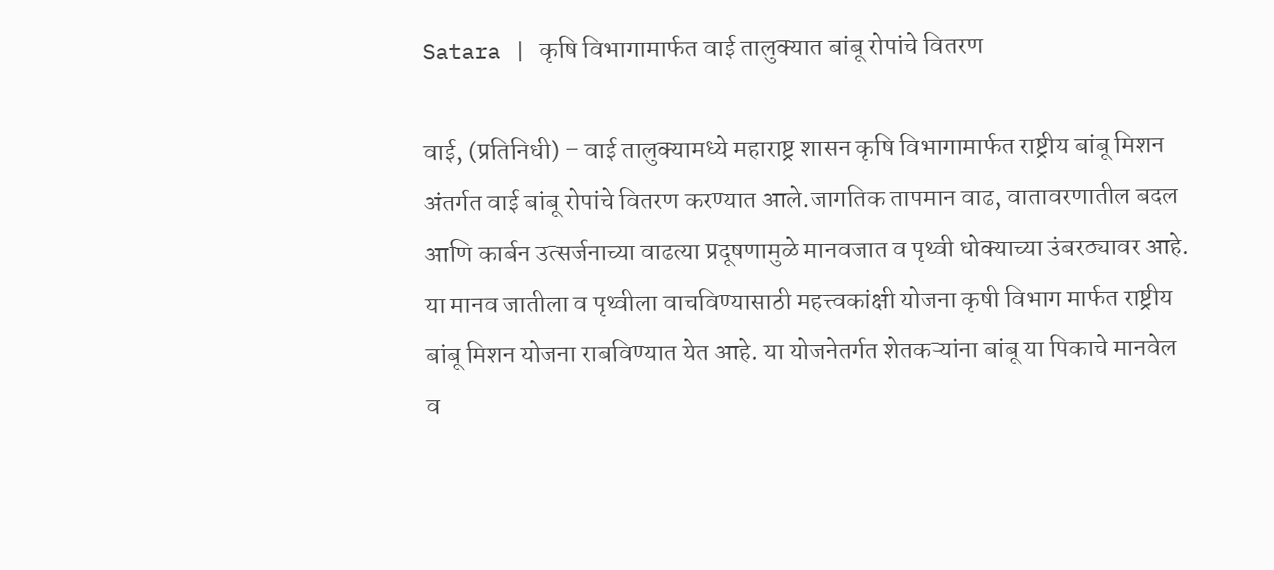Satara | कृषि विभागामार्फत वाई तालुक्यात बांबू रोपांचे वितरण

वाई, (प्रतिनिधी) – वाई तालुक्यामध्ये महाराष्ट्र शासन कृषि विभागामार्फत राष्ट्रीय बांबू मिशन अंतर्गत वाई बांबू रोपांचे वितरण करण्यात आले.जागतिक तापमान वाढ, वातावरणातील बदल आणि कार्बन उत्सर्जनाच्या वाढत्या प्रदूषणामुळे मानवजात व पृथ्वी धोक्याच्या उंबरठ्यावर आहे.
या मानव जातीला व पृथ्वीला वाचविण्यासाठी महत्त्वकांक्षी योजना कृषी विभाग मार्फत राष्ट्रीय बांबू मिशन योजना राबविण्यात येत आहे. या योजनेतर्गत शेतकऱ्यांना बांबू या पिकाचे मानवेल व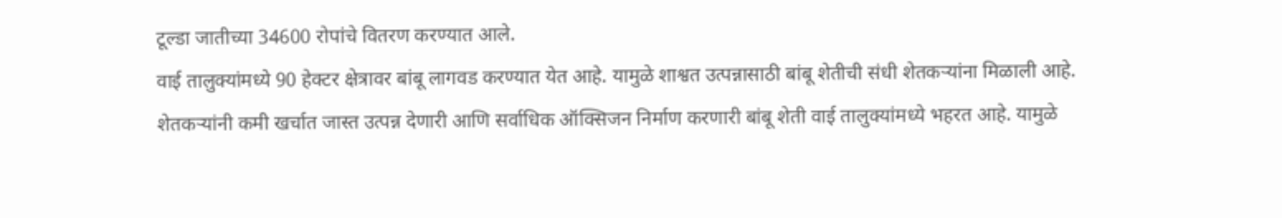टूल्डा जातीच्या 34600 रोपांचे वितरण करण्यात आले.
वाई तालुक्यांमध्ये 90 हेक्टर क्षेत्रावर बांबू लागवड करण्यात येत आहे. यामुळे शाश्वत उत्पन्नासाठी बांबू शेतीची संधी शेतकऱ्यांना मिळाली आहे.
शेतकऱ्यांनी कमी खर्चात जास्त उत्पन्न देणारी आणि सर्वाधिक ऑक्सिजन निर्माण करणारी बांबू शेती वाई तालुक्यांमध्ये भहरत आहे. यामुळे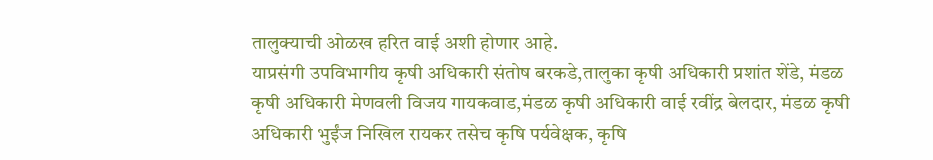तालुक्याची ओळख हरित वाई अशी होणार आहे.
याप्रसंगी उपविभागीय कृषी अधिकारी संतोष बरकडे,तालुका कृषी अधिकारी प्रशांत शेंडे, मंडळ कृषी अधिकारी मेणवली विजय गायकवाड,मंडळ कृषी अधिकारी वाई रवींद्र बेलदार, मंडळ कृषी अधिकारी भुईंज निखिल रायकर तसेच कृषि पर्यवेक्षक, कृषि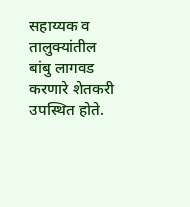सहाय्यक व तालुक्यांतील बांबु लागवड करणारे शेतकरी उपस्थित होते.